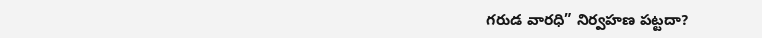గరుడ వారధి” నిర్వహణ పట్టదా?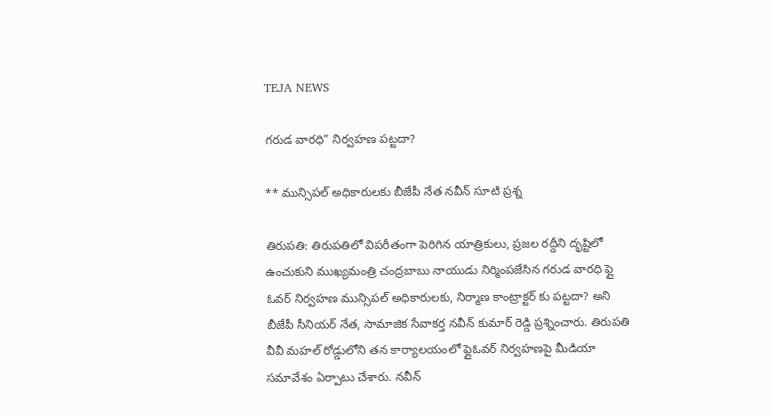TEJA NEWS

గరుడ వారధి” నిర్వహణ పట్టదా?

** మున్సిపల్ అధికారులకు బీజేపీ నేత నవీన్ సూటి ప్రశ్న

తిరుపతి: తిరుపతిలో విపరీతంగా పెరిగిన యాత్రికులు, ప్రజల రద్దీని దృష్టిలో ఉంచుకుని ముఖ్యమంత్రి చంద్రబాబు నాయుడు నిర్మింపజేసిన గరుడ వారధి ఫ్లై ఓవర్ నిర్వహణ మున్సిపల్ అధికారులకు, నిర్మాణ కాంట్రాక్టర్ కు పట్టదా? అని బీజేపీ సీనియర్ నేత, సామాజిక సేవాకర్త నవీన్ కుమార్ రెడ్డి ప్రశ్నించారు. తిరుపతి వీవీ మహల్ రోడ్డులోని తన కార్యాలయంలో ఫ్లైఓవర్ నిర్వహణపై మీడియా సమావేశం ఏర్పాటు చేశారు. నవీన్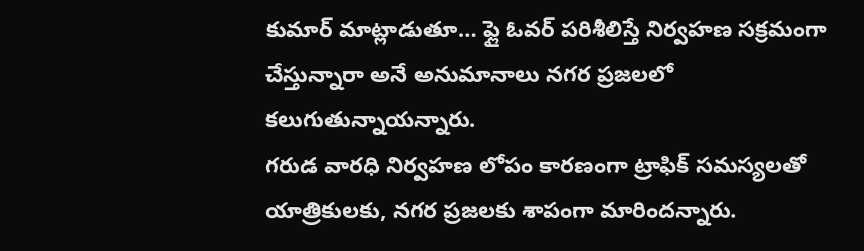కుమార్ మాట్లాడుతూ… ఫ్లై ఓవర్ పరిశీలిస్తే నిర్వహణ సక్రమంగా చేస్తున్నారా అనే అనుమానాలు నగర ప్రజలలో కలుగుతున్నాయన్నారు.
గరుడ వారధి నిర్వహణ లోపం కారణంగా ట్రాఫిక్ సమస్యలతో యాత్రికులకు, నగర ప్రజలకు శాపంగా మారిందన్నారు.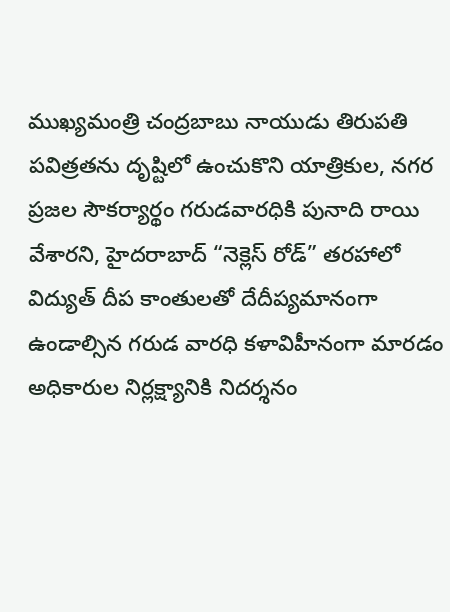ముఖ్యమంత్రి చంద్రబాబు నాయుడు తిరుపతి పవిత్రతను దృష్టిలో ఉంచుకొని యాత్రికుల, నగర ప్రజల సౌకర్యార్థం గరుడవారధికి పునాది రాయి వేశారని, హైదరాబాద్ “నెక్లెస్ రోడ్” తరహాలో విద్యుత్ దీప కాంతులతో దేదీప్యమానంగా ఉండాల్సిన గరుడ వారధి కళావిహీనంగా మారడం అధికారుల నిర్లక్ష్యానికి నిదర్శనం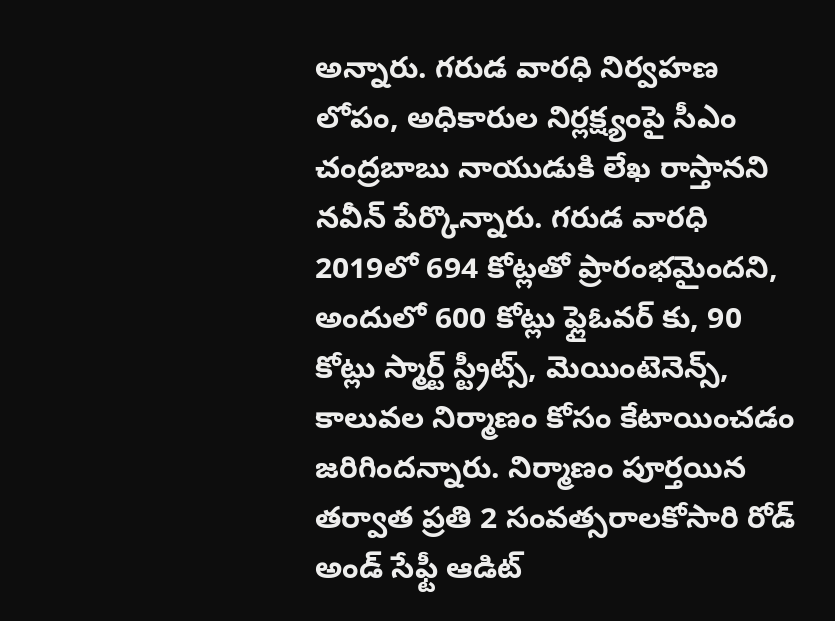అన్నారు. గరుడ వారధి నిర్వహణ లోపం, అధికారుల నిర్లక్ష్యంపై సీఎం చంద్రబాబు నాయుడుకి లేఖ రాస్తానని నవీన్ పేర్కొన్నారు. గరుడ వారధి 2019లో 694 కోట్లతో ప్రారంభమైందని, అందులో 600 కోట్లు ఫ్లైఓవర్ కు, 90 కోట్లు స్మార్ట్ స్ట్రీట్స్, మెయింటెనెన్స్, కాలువల నిర్మాణం కోసం కేటాయించడం జరిగిందన్నారు. నిర్మాణం పూర్తయిన తర్వాత ప్రతి 2 సంవత్సరాలకోసారి రోడ్ అండ్ సేఫ్టీ ఆడిట్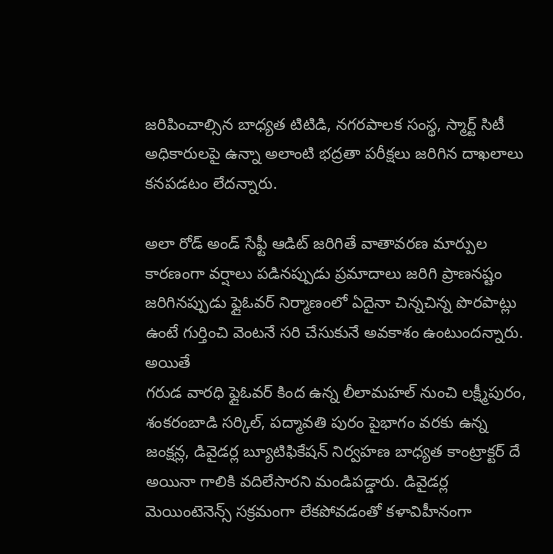జరిపించాల్సిన బాధ్యత టిటిడి, నగరపాలక సంస్థ, స్మార్ట్ సిటీ అధికారులపై ఉన్నా అలాంటి భద్రతా పరీక్షలు జరిగిన దాఖలాలు కనపడటం లేదన్నారు.

అలా రోడ్ అండ్ సేఫ్టీ ఆడిట్ జరిగితే వాతావరణ మార్పుల కారణంగా వర్షాలు పడినప్పుడు ప్రమాదాలు జరిగి ప్రాణనష్టం జరిగినప్పుడు ఫ్లైఓవర్ నిర్మాణంలో ఏదైనా చిన్నచిన్న పొరపాట్లు ఉంటే గుర్తించి వెంటనే సరి చేసుకునే అవకాశం ఉంటుందన్నారు. అయితే
గరుడ వారధి ఫ్లైఓవర్ కింద ఉన్న లీలామహల్ నుంచి లక్ష్మీపురం, శంకరంబాడి సర్కిల్, పద్మావతి పురం పైభాగం వరకు ఉన్న జంక్షన్ల, డివైడర్ల బ్యూటిఫికేషన్ నిర్వహణ బాధ్యత కాంట్రాక్టర్ దే అయినా గాలికి వదిలేసారని మండిపడ్డారు. డివైడర్ల మెయింటెనెన్స్ సక్రమంగా లేకపోవడంతో కళావిహీనంగా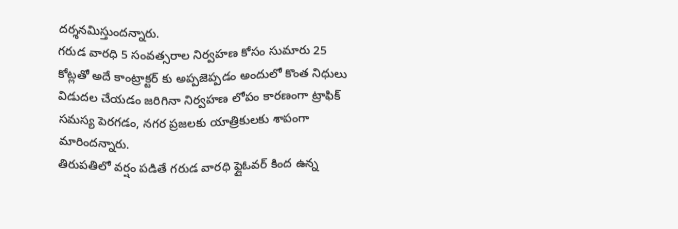దర్శనమిస్తుందన్నారు.
గరుడ వారధి 5 సంవత్సరాల నిర్వహణ కోసం సుమారు 25 కోట్లతో అదే కాంట్రాక్టర్ కు అప్పజెప్పడం అందులో కొంత నిధులు విడుదల చేయడం జరిగినా నిర్వహణ లోపం కారణంగా ట్రాఫిక్ సమస్య పెరగడం, నగర ప్రజలకు యాత్రికులకు శాపంగా మారిందన్నారు.
తిరుపతిలో వర్షం పడితే గరుడ వారధి ఫ్లైఓవర్ కింద ఉన్న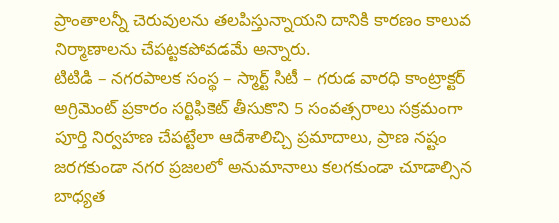ప్రాంతాలన్నీ చెరువులను తలపిస్తున్నాయని దానికి కారణం కాలువ నిర్మాణాలను చేపట్టకపోవడమే అన్నారు.
టిటిడి – నగరపాలక సంస్థ – స్మార్ట్ సిటీ – గరుడ వారధి కాంట్రాక్టర్ అగ్రిమెంట్ ప్రకారం సర్టిఫికెట్ తీసుకొని 5 సంవత్సరాలు సక్రమంగా పూర్తి నిర్వహణ చేపట్టేలా ఆదేశాలిచ్చి ప్రమాదాలు, ప్రాణ నష్టం జరగకుండా నగర ప్రజలలో అనుమానాలు కలగకుండా చూడాల్సిన బాధ్యత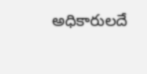అధికారులదే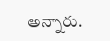అన్నారు.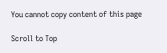You cannot copy content of this page

Scroll to Top